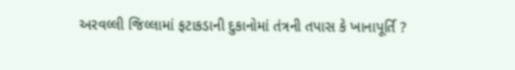અરવલ્લી જિલ્લામાં ફટાકડાની દુકાનોમાં તંત્રની તપાસ કે ખાનાપૂર્તિ ?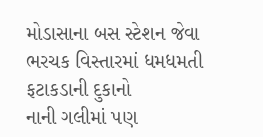મોડાસાના બસ સ્ટેશન જેવા ભરચક વિસ્તારમાં ધમધમતી ફટાકડાની દુકાનો
નાની ગલીમાં પણ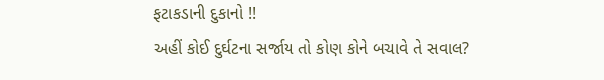ફટાકડાની દુકાનો !!
અહીં કોઈ દુર્ઘટના સર્જાય તો કોણ કોને બચાવે તે સવાલ?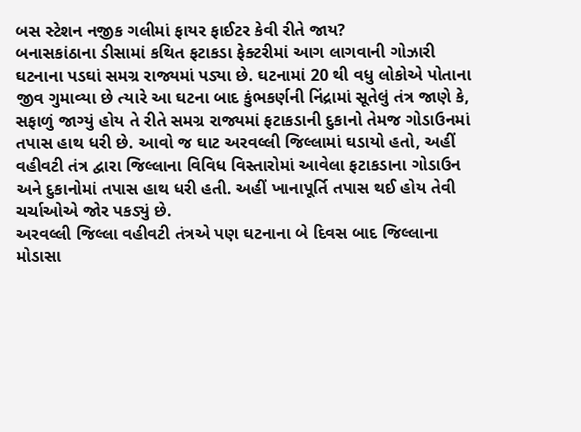બસ સ્ટેશન નજીક ગલીમાં ફાયર ફાઈટર કેવી રીતે જાય?
બનાસકાંઠાના ડીસામાં કથિત ફટાકડા ફેક્ટરીમાં આગ લાગવાની ગોઝારી ઘટનાના પડઘાં સમગ્ર રાજ્યમાં પડ્યા છે. ઘટનામાં 20 થી વધુ લોકોએ પોતાના જીવ ગુમાવ્યા છે ત્યારે આ ઘટના બાદ કુંભકર્ણની નિંદ્રામાં સૂતેલું તંત્ર જાણે કે, સફાળું જાગ્યું હોય તે રીતે સમગ્ર રાજ્યમાં ફટાકડાની દુકાનો તેમજ ગોડાઉનમાં તપાસ હાથ ધરી છે. આવો જ ઘાટ અરવલ્લી જિલ્લામાં ઘડાયો હતો, અહીં વહીવટી તંત્ર દ્વારા જિલ્લાના વિવિધ વિસ્તારોમાં આવેલા ફટાકડાના ગોડાઉન અને દુકાનોમાં તપાસ હાથ ધરી હતી. અહીં ખાનાપૂર્તિ તપાસ થઈ હોય તેવી ચર્ચાઓએ જોર પકડ્યું છે.
અરવલ્લી જિલ્લા વહીવટી તંત્રએ પણ ઘટનાના બે દિવસ બાદ જિલ્લાના મોડાસા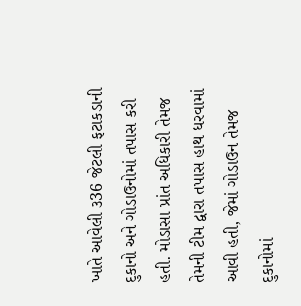ખાતે આવેલી ૩36 જેટલી ફટાકડાની દુકાનો અને ગોડાઉનોમાં તપાસ કરી હતી. મોડાસા પ્રાંત અધિકારી તેમજ તેમની ટીમ દ્વારા તપાસ હાથ ધરવામાં આવી હતી, જેમાં ગોડાઉન તેમજ દુકાનોમાં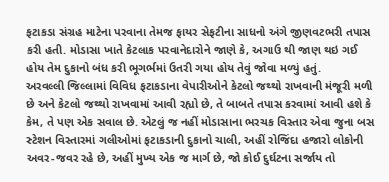ફટાકડા સંગ્રહ માટેના પરવાના તેમજ ફાયર સેફટીના સાધનો અંગે જીણવટભરી તપાસ કરી હતી. મોડાસા ખાતે કેટલાક પરવાનેદારોને જાણે કે, અગાઉ થી જાણ થઇ ગઈ હોય તેમ દુકાનો બંધ કરી ભૂગર્ભમાં ઉતરી ગયા હોય તેવું જોવા મળ્યું હતું.
અરવલ્લી જિલ્લામાં વિવિધ ફટાકડાના વેપારીઓને કેટલો જથ્થો રાખવાની મંજૂરી મળી છે અને કેટલો જથ્થો રાખવામાં આવી રહ્યો છે, તે બાબતે તપાસ કરવામાં આવી હશે કે કેમ, તે પણ એક સવાલ છે. એટલું જ નહીં મોડાસાના ભરચક વિસ્તાર એવા જુના બસ સ્ટેશન વિસ્તારમાં ગલીઓમાં ફટાકડાની દુકાનો ચાલી, અહીં રોજિંદા હજારો લોકોની અવર-જવર રહે છે, અહીં મુખ્ય એક જ માર્ગ છે, જો કોઈ દુર્ઘટના સર્જાય તો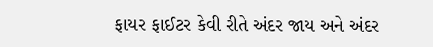ફાયર ફાઈટર કેવી રીતે અંદર જાય અને અંદર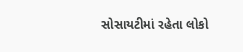સોસાયટીમાં રહેતા લોકો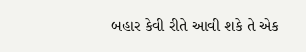બહાર કેવી રીતે આવી શકે તે એક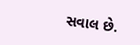સવાલ છે.